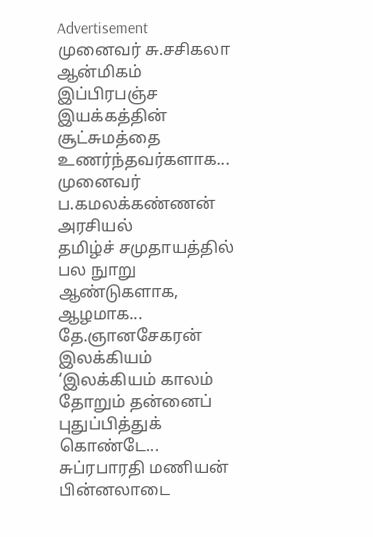Advertisement
முனைவர் சு.சசிகலா
ஆன்மிகம்
இப்பிரபஞ்ச இயக்கத்தின் சூட்சுமத்தை உணர்ந்தவர்களாக...
முனைவர் ப.கமலக்கண்ணன்
அரசியல்
தமிழ்ச் சமுதாயத்தில் பல நுாறு ஆண்டுகளாக, ஆழமாக...
தே.ஞானசேகரன்
இலக்கியம்
‘இலக்கியம் காலம் தோறும் தன்னைப் புதுப்பித்துக் கொண்டே...
சுப்ரபாரதி மணியன்
பின்னலாடை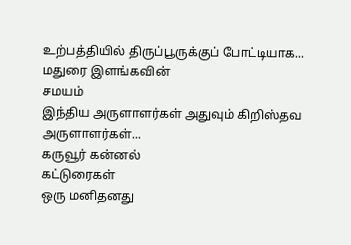உற்பத்தியில் திருப்பூருக்குப் போட்டியாக...
மதுரை இளங்கவின்
சமயம்
இந்திய அருளாளர்கள் அதுவும் கிறிஸ்தவ அருளாளர்கள்...
கருவூர் கன்னல்
கட்டுரைகள்
ஒரு மனிதனது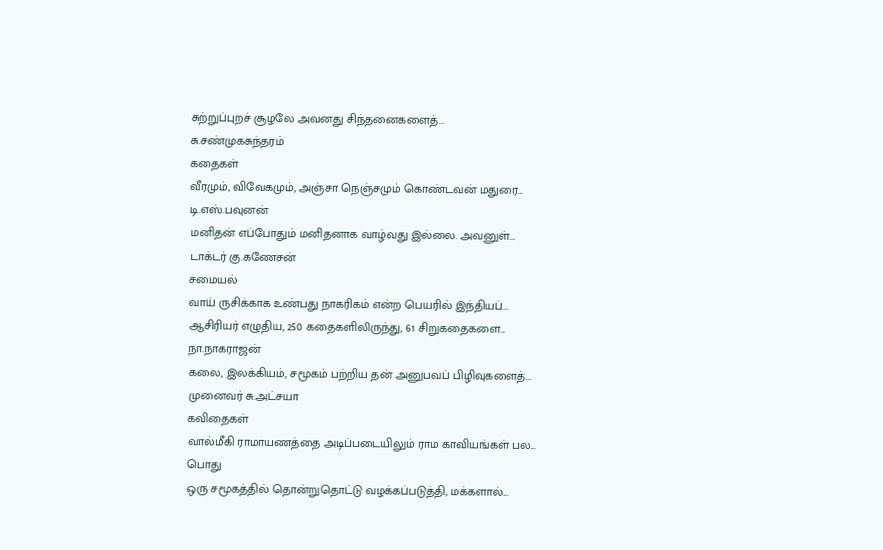சுற்றுப்புறச் சூழலே அவனது சிந்தனைகளைத்...
சு.சண்முகசுந்தரம்
கதைகள்
வீரமும், விவேகமும், அஞ்சா நெஞ்சமும் கொண்டவன் மதுரை...
டி.எஸ்.பவுனன்
மனிதன் எப்போதும் மனிதனாக வாழ்வது இல்லை. அவனுள்...
டாக்டர் கு.கணேசன்
சமையல்
வாய் ருசிக்காக உண்பது நாகரிகம் என்ற பெயரில் இந்தியப்...
ஆசிரியர் எழுதிய, 250 கதைகளிலிருந்து, 61 சிறுகதைகளை...
நா.நாகராஜன்
கலை, இலக்கியம், சமூகம் பற்றிய தன் அனுபவப் பிழிவுகளைத்...
முனைவர் சு.அட்சயா
கவிதைகள்
வால்மீகி ராமாயணத்தை அடிப்படையிலும் ராம காவியங்கள் பல...
பொது
ஒரு சமூகத்தில் தொன்றுதொட்டு வழக்கப்படுத்தி, மக்களால்...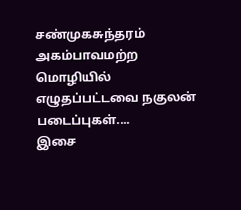சண்முகசுந்தரம்
அகம்பாவமற்ற மொழியில் எழுதப்பட்டவை நகுலன் படைப்புகள்....
இசை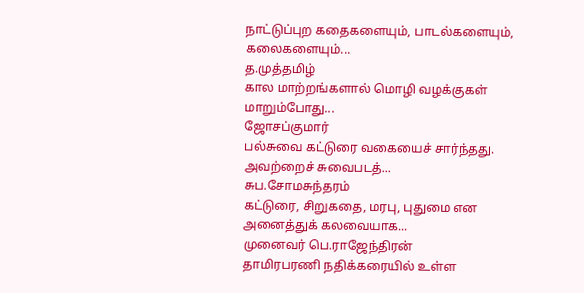நாட்டுப்புற கதைகளையும், பாடல்களையும், கலைகளையும்...
த.முத்தமிழ்
கால மாற்றங்களால் மொழி வழக்குகள் மாறும்போது...
ஜோசப்குமார்
பல்சுவை கட்டுரை வகையைச் சார்ந்தது. அவற்றைச் சுவைபடத்...
சுப.சோமசுந்தரம்
கட்டுரை, சிறுகதை, மரபு, புதுமை என அனைத்துக் கலவையாக...
முனைவர் பெ.ராஜேந்திரன்
தாமிரபரணி நதிக்கரையில் உள்ள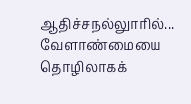ஆதிச்சநல்லுாரில்...
வேளாண்மையை தொழிலாகக்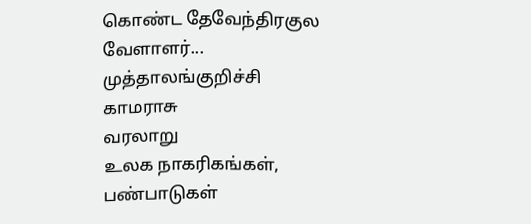கொண்ட தேவேந்திரகுல வேளாளர்...
முத்தாலங்குறிச்சி காமராசு
வரலாறு
உலக நாகரிகங்கள், பண்பாடுகள்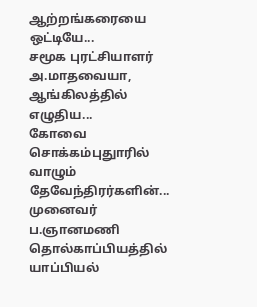ஆற்றங்கரையை ஒட்டியே...
சமூக புரட்சியாளர் அ.மாதவையா, ஆங்கிலத்தில் எழுதிய...
கோவை சொக்கம்புதுாரில் வாழும் தேவேந்திரர்களின்...
முனைவர் ப.ஞானமணி
தொல்காப்பியத்தில் யாப்பியல்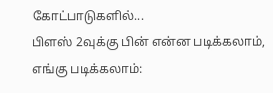கோட்பாடுகளில்...
பிளஸ் 2வுக்கு பின் என்ன படிக்கலாம், எங்கு படிக்கலாம்: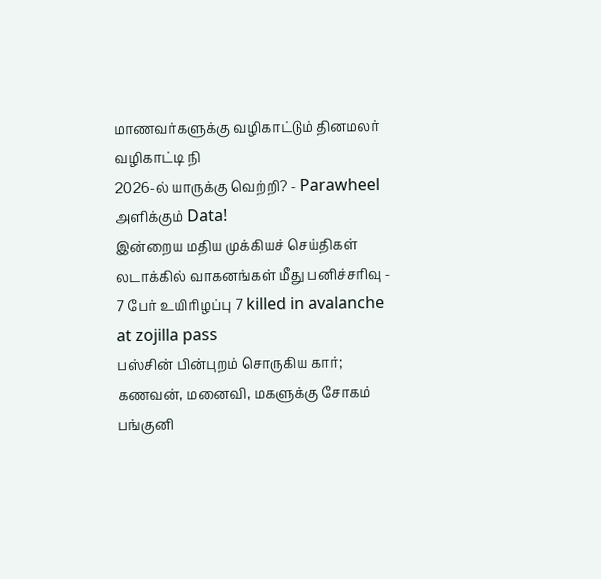மாணவர்களுக்கு வழிகாட்டும் தினமலர் வழிகாட்டி நி
2026-ல் யாருக்கு வெற்றி? - Parawheel அளிக்கும் Data!
இன்றைய மதிய முக்கியச் செய்திகள்
லடாக்கில் வாகனங்கள் மீது பனிச்சரிவு - 7 பேர் உயிரிழப்பு 7 killed in avalanche at zojilla pass
பஸ்சின் பின்புறம் சொருகிய கார்; கணவன், மனைவி, மகளுக்கு சோகம்
பங்குனி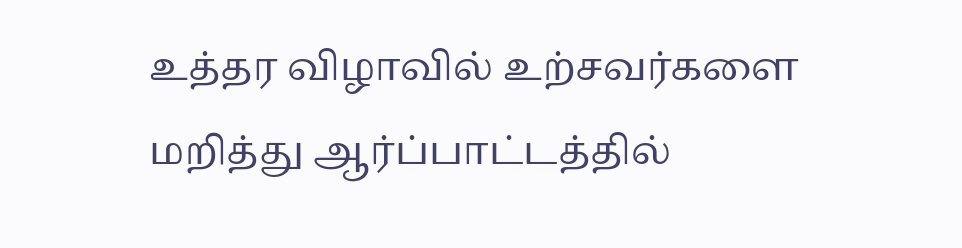உத்தர விழாவில் உற்சவர்களை மறித்து ஆர்ப்பாட்டத்தில்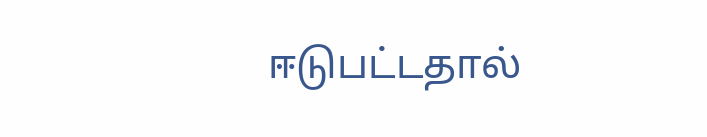ஈடுபட்டதால்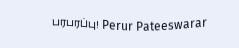பரபரப்பு! Perur Pateeswarar